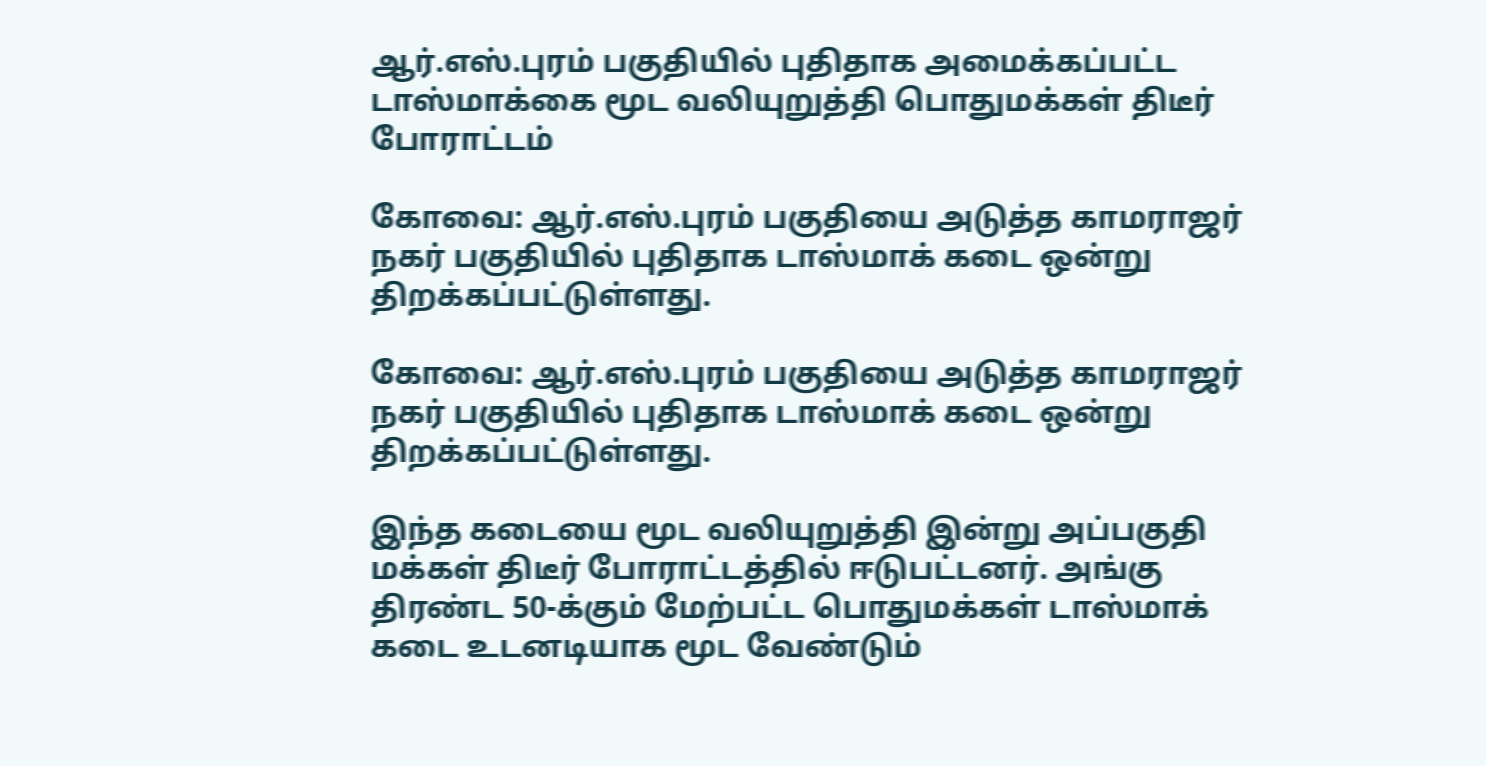ஆர்.எஸ்.புரம் பகுதியில் புதிதாக அமைக்கப்பட்ட டாஸ்மாக்கை மூட வலியுறுத்தி பொதுமக்கள் திடீர் போராட்டம்

கோவை: ஆர்.எஸ்.புரம் பகுதியை அடுத்த காமராஜர் நகர் பகுதியில் புதிதாக டாஸ்மாக் கடை ஒன்று திறக்கப்பட்டுள்ளது.

கோவை: ஆர்.எஸ்.புரம் பகுதியை அடுத்த காமராஜர் நகர் பகுதியில் புதிதாக டாஸ்மாக் கடை ஒன்று திறக்கப்பட்டுள்ளது.

இந்த கடையை மூட வலியுறுத்தி இன்று அப்பகுதி மக்கள் திடீர் போராட்டத்தில் ஈடுபட்டனர். அங்கு திரண்ட 50-க்கும் மேற்பட்ட பொதுமக்கள் டாஸ்மாக் கடை உடனடியாக மூட வேண்டும்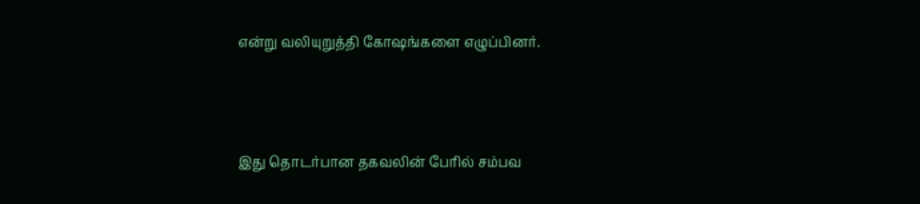என்று வலியுறுத்தி கோஷங்களை எழுப்பினர்.



இது தொடர்பான தகவலின் பேரில் சம்பவ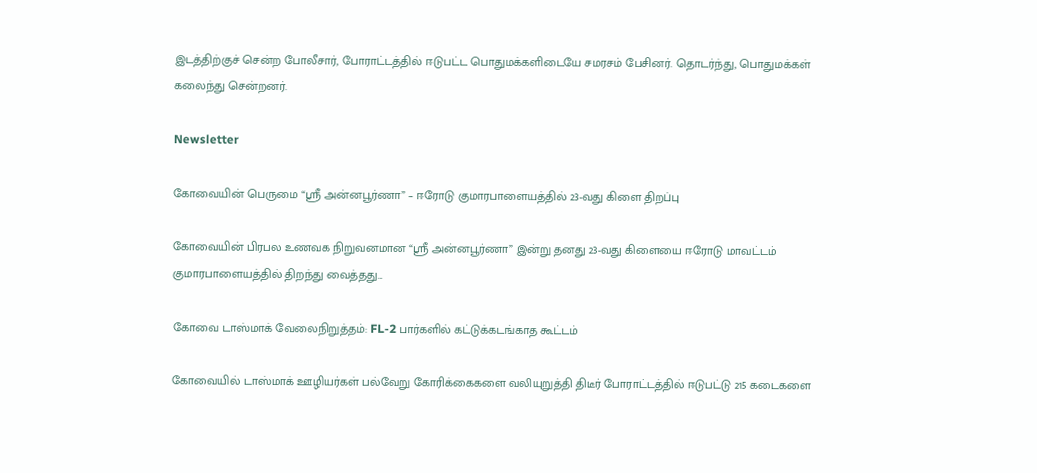இடத்திற்குச் சென்ற போலீசார், போராட்டத்தில் ஈடுபட்ட பொதுமக்களிடையே சமரசம் பேசினர். தொடர்ந்து, பொதுமக்கள் கலைந்து சென்றனர்.

Newsletter

கோவையின் பெருமை “ஸ்ரீ அன்னபூர்ணா” – ஈரோடு குமாரபாளையத்தில் 23-வது கிளை திறப்பு

கோவையின் பிரபல உணவக நிறுவனமான “ஸ்ரீ அன்னபூர்ணா” இன்று தனது 23-வது கிளையை ஈரோடு மாவட்டம் குமாரபாளையத்தில் திறந்து வைத்தது...

கோவை டாஸ்மாக் வேலைநிறுத்தம்: FL-2 பார்களில் கட்டுக்கடங்காத கூட்டம்

கோவையில் டாஸ்மாக் ஊழியர்கள் பல்வேறு கோரிக்கைகளை வலியுறுத்தி திடீர் போராட்டத்தில் ஈடுபட்டு 215 கடைகளை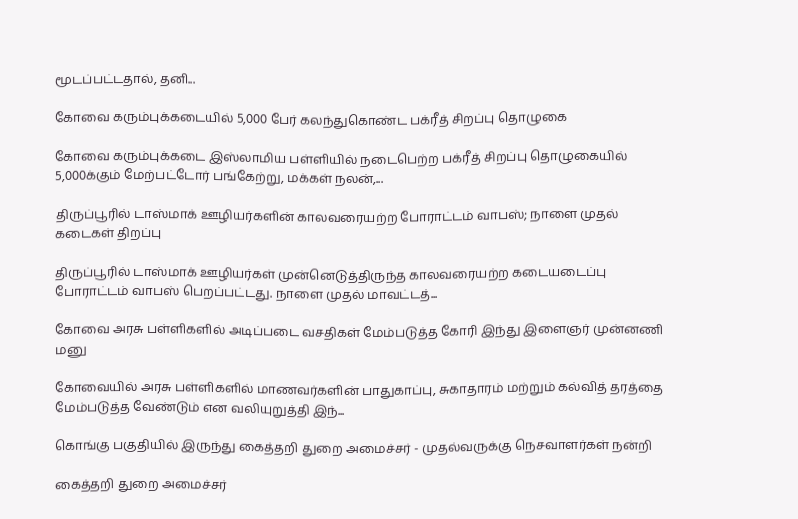மூடப்பட்டதால், தனி...

கோவை கரும்புக்கடையில் 5,000 பேர் கலந்துகொண்ட பக்ரீத் சிறப்பு தொழுகை

கோவை கரும்புக்கடை இஸ்லாமிய பள்ளியில் நடைபெற்ற பக்ரீத் சிறப்பு தொழுகையில் 5,000க்கும் மேற்பட்டோர் பங்கேற்று, மக்கள் நலன்,...

திருப்பூரில் டாஸ்மாக் ஊழியர்களின் காலவரையற்ற போராட்டம் வாபஸ்; நாளை முதல் கடைகள் திறப்பு

திருப்பூரில் டாஸ்மாக் ஊழியர்கள் முன்னெடுத்திருந்த காலவரையற்ற கடையடைப்பு போராட்டம் வாபஸ் பெறப்பட்டது. நாளை முதல் மாவட்டத்...

கோவை அரசு பள்ளிகளில் அடிப்படை வசதிகள் மேம்படுத்த கோரி இந்து இளைஞர் முன்னணி மனு

கோவையில் அரசு பள்ளிகளில் மாணவர்களின் பாதுகாப்பு, சுகாதாரம் மற்றும் கல்வித் தரத்தை மேம்படுத்த வேண்டும் என வலியுறுத்தி இந்...

கொங்கு பகுதியில் இருந்து கைத்தறி துறை அமைச்சர் - முதல்வருக்கு நெசவாளர்கள் நன்றி

கைத்தறி துறை அமைச்சர்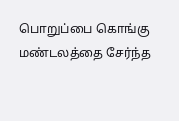பொறுப்பை கொங்கு மண்டலத்தை சேர்ந்த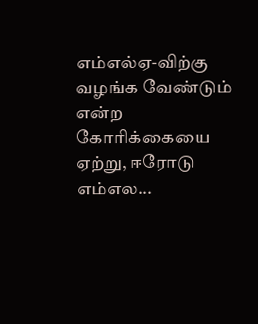எம்எல்ஏ-விற்கு வழங்க வேண்டும் என்ற கோரிக்கையை ஏற்று, ஈரோடு எம்எல...